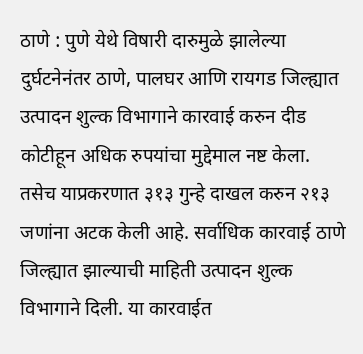ठाणे : पुणे येथे विषारी दारुमुळे झालेल्या दुर्घटनेनंतर ठाणे, पालघर आणि रायगड जिल्ह्यात उत्पादन शुल्क विभागाने कारवाई करुन दीड कोटीहून अधिक रुपयांचा मुद्देमाल नष्ट केला. तसेच याप्रकरणात ३१३ गुन्हे दाखल करुन २१३ जणांना अटक केली आहे. सर्वाधिक कारवाई ठाणे जिल्ह्यात झाल्याची माहिती उत्पादन शुल्क विभागाने दिली. या कारवाईत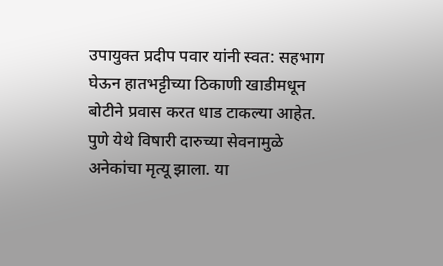उपायुक्त प्रदीप पवार यांनी स्वत: सहभाग घेऊन हातभट्टीच्या ठिकाणी खाडीमधून बोटीने प्रवास करत धाड टाकल्या आहेत.
पुणे येथे विषारी दारुच्या सेवनामुळे अनेकांचा मृत्यू झाला. या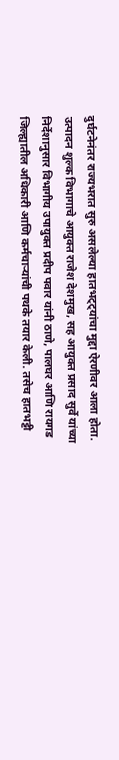दुर्घटनेनंतर राज्यभरात सुरु असलेल्या हातभट्ट्यांचा मुद्दा ऐरणीवर आला होता. उत्पादन शुल्क विभागाचे आयुक्त राजेश देशमुख, सह आयुक्त प्रसाद सुर्वे यांच्या निर्देशानुसार विभागीय उपायुक्त प्रदीप पवार यांनी ठाणे, पालघर आणि रायगड जिल्ह्यातील अधिकारी आणि कर्मचाऱ्यांची पथके तयार केली. तसेच हातभट्टी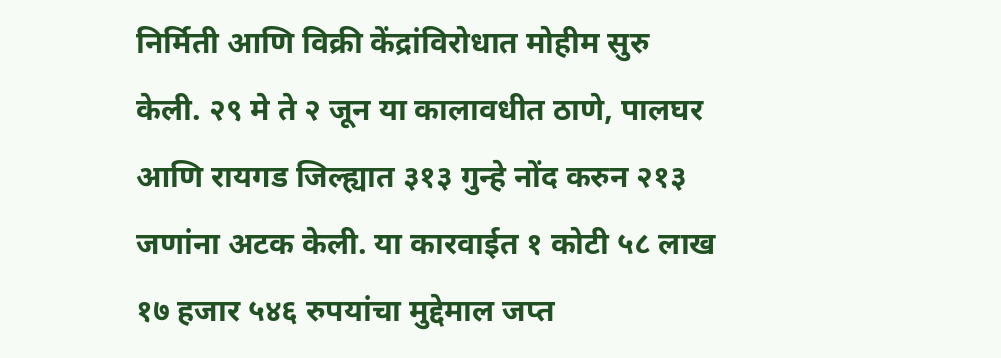निर्मिती आणि विक्री केंद्रांविरोधात मोहीम सुरु केली. २९ मे ते २ जून या कालावधीत ठाणे, पालघर आणि रायगड जिल्ह्यात ३१३ गुन्हे नोंद करुन २१३ जणांना अटक केली. या कारवाईत १ कोटी ५८ लाख १७ हजार ५४६ रुपयांचा मुद्देमाल जप्त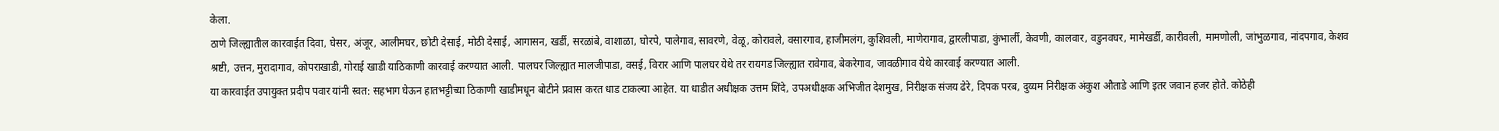केला.
ठाणे जिल्ह्यातील कारवाईत दिवा, घेसर, अंजूर, आलीमघर, छोटी देसाई, मोठी देसाई, आगासन, खर्डी, सरळांबे, वाशाळा, घोरपे, पालेगाव, सावरणे, वेळू, कोरावले, वसारगाव, हाजीमलंग, कुशिवली, माणेरागाव, द्वारलीपाडा, कुंभार्ली, केवणी, कालवार, वडुनवघर, मामेखर्डी, कारीवली, मामणोली, जांभुळगाव, नांदपगाव, केशव श्रष्टी, उत्तन, मुरादागाव, कोपराखाडी, गोराई खाडी याठिकाणी कारवाई करण्यात आली. पालघर जिल्ह्यात मालजीपाडा, वसई, विरार आणि पालघर येथे तर रायगड जिल्ह्यात रावेगाव, बेकरेगाव, जावळीगाव येथे कारवाई करण्यात आली.
या कारवाईत उपायुक्त प्रदीप पवार यांनी स्वत: सहभाग घेऊन हातभट्टीच्या ठिकाणी खाडीमधून बोटीने प्रवास करत धाड टाकल्या आहेत. या धाडीत अधीक्षक उत्तम शिंदे, उपअधीक्षक अभिजीत देशमुख, निरीक्षक संजय ढेरे, दिपक परब, दुय्यम निरीक्षक अंकुश औताडे आणि इतर जवान हजर होते. कोठेही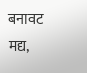बनावट मद्य,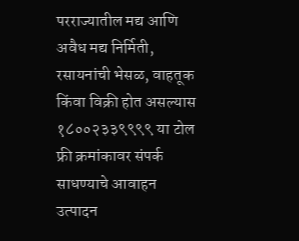परराज्यातील मद्य आणि अवैध मद्य निर्मिती, रसायनांची भेसळ, वाहतूक किंवा विक्री होत असल्यास १८००२३३९९९९ या टोल फ्री क्रमांकावर संपर्क साधण्याचे आवाहन उत्पादन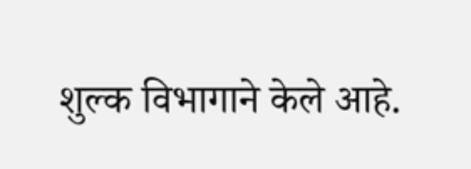शुल्क विभागाने केले आहे.